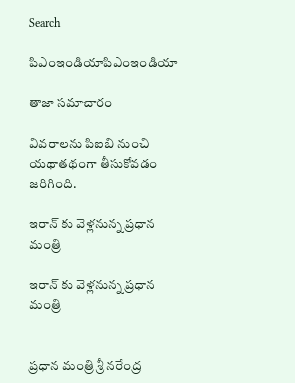Search

పిఎంఇండియాపిఎంఇండియా

తాజా స‌మాచారం

వివరాలను పిఐబి నుంచి యథాతథంగా తీసుకోవడం జరిగింది.

ఇరాన్ కు వెళ్లనున్న ప్రధాన మంత్రి

ఇరాన్ కు వెళ్లనున్న ప్రధాన మంత్రి


ప్రధాన మంత్రి శ్రీ నరేంద్ర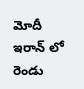మోదీ ఇరాన్ లో రెండు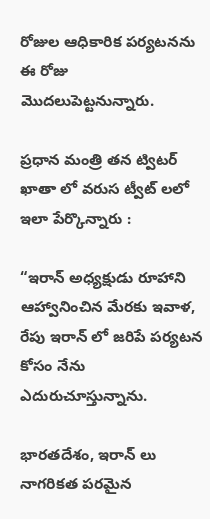రోజుల ఆధికారిక పర్యటనను ఈ రోజు మొదలుపెట్టనున్నారు.

ప్రధాన మంత్రి తన ట్విటర్ ఖాతా లో వరుస ట్వీట్ లలో ఇలా పేర్కొన్నారు :

“ఇరాన్ అధ్యక్షుడు రూహాని ఆహ్వానించిన మేరకు ఇవాళ, రేపు ఇరాన్ లో జరిపే పర్యటన కోసం నేను ఎదురుచూస్తున్నాను.

భారతదేశం, ఇరాన్ లు నాగరికత పరమైన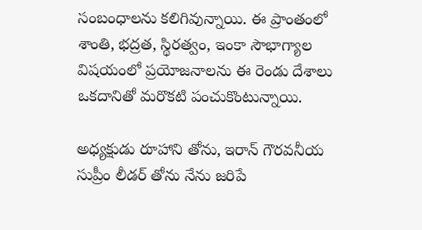సంబంధాలను కలిగివున్నాయి. ఈ ప్రాంతంలో శాంతి, భద్రత, స్థిరత్వం, ఇంకా సౌభాగ్యాల విషయంలో ప్రయోజనాలను ఈ రెండు దేశాలు ఒకదానితో మరొకటి పంచుకొంటున్నాయి.

అధ్యక్షుడు రూహాని తోను, ఇరాన్ గౌరవనీయ సుప్రీం లీడర్ తోను నేను జరిపే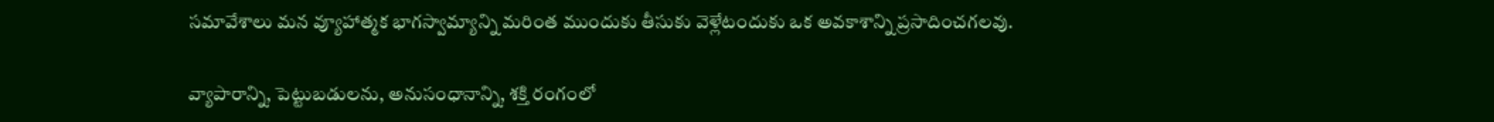సమావేశాలు మన వ్యూహాత్మక భాగస్వామ్యాన్ని మరింత ముందుకు తీసుకు వెళ్లేటందుకు ఒక అవకాశాన్ని ప్రసాదించగలవు.

వ్యాపారాన్ని, పెట్టుబడులను, అనుసంధానాన్ని, శక్తి రంగంలో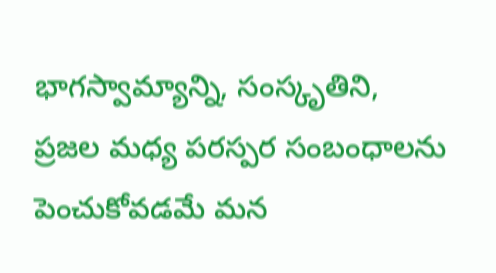భాగస్వామ్యాన్ని, సంస్కృతిని, ప్రజల మధ్య పరస్పర సంబంధాలను పెంచుకోవడమే మన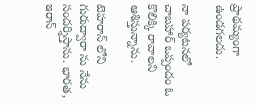ప్రాథమ్యంగా ఉండగలదు.

నా పర్యటనలో చాబహార్ ఒప్పందం ఓ కొలిక్కి రావాలని ఆశిస్తున్నాను.

టెహరాన్ లోని గురుద్వారా ను నేను సందర్శిస్తాను. భారత, ఇరాన్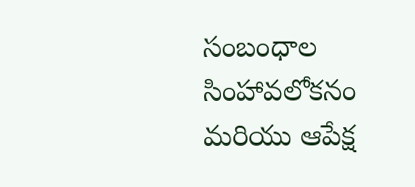సంబంధాల సింహావలోకనం మరియు ఆపేక్ష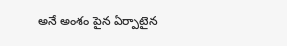అనే అంశం పైన ఏర్పాటైన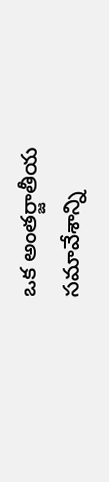ఒక అంతర్జాతీయ సమావేశాన్ని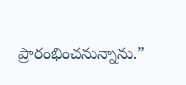ప్రారంభించనున్నాను.”